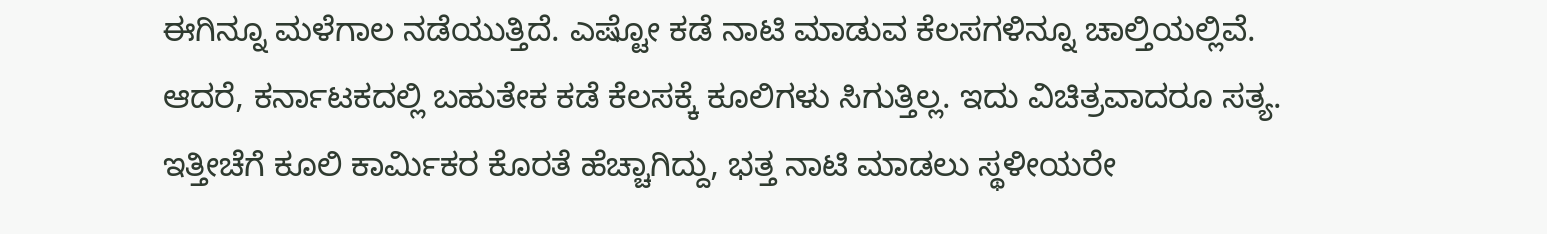ಈಗಿನ್ನೂ ಮಳೆಗಾಲ ನಡೆಯುತ್ತಿದೆ. ಎಷ್ಟೋ ಕಡೆ ನಾಟಿ ಮಾಡುವ ಕೆಲಸಗಳಿನ್ನೂ ಚಾಲ್ತಿಯಲ್ಲಿವೆ. ಆದರೆ, ಕರ್ನಾಟಕದಲ್ಲಿ ಬಹುತೇಕ ಕಡೆ ಕೆಲಸಕ್ಕೆ ಕೂಲಿಗಳು ಸಿಗುತ್ತಿಲ್ಲ. ಇದು ವಿಚಿತ್ರವಾದರೂ ಸತ್ಯ. ಇತ್ತೀಚೆಗೆ ಕೂಲಿ ಕಾರ್ಮಿಕರ ಕೊರತೆ ಹೆಚ್ಚಾಗಿದ್ದು, ಭತ್ತ ನಾಟಿ ಮಾಡಲು ಸ್ಥಳೀಯರೇ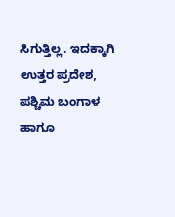ಸಿಗುತ್ತಿಲ್ಲ. ಇದಕ್ಕಾಗಿ ಉತ್ತರ ಪ್ರದೇಶ, ಪಶ್ಚಿಮ ಬಂಗಾಳ ಹಾಗೂ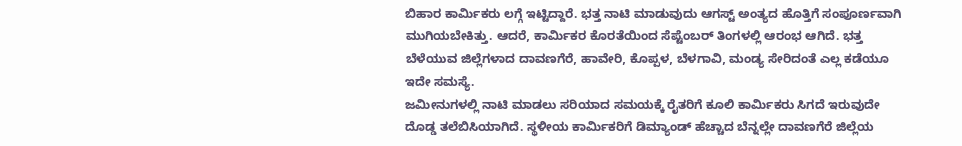ಬಿಹಾರ ಕಾರ್ಮಿಕರು ಲಗ್ಗೆ ಇಟ್ಟಿದ್ದಾರೆ. ಭತ್ತ ನಾಟಿ ಮಾಡುವುದು ಆಗಸ್ಟ್ ಅಂತ್ಯದ ಹೊತ್ತಿಗೆ ಸಂಪೂರ್ಣವಾಗಿ ಮುಗಿಯಬೇಕಿತ್ತು. ಆದರೆ, ಕಾರ್ಮಿಕರ ಕೊರತೆಯಿಂದ ಸೆಪ್ಟೆಂಬರ್ ತಿಂಗಳಲ್ಲಿ ಆರಂಭ ಆಗಿದೆ. ಭತ್ತ ಬೆಳೆಯುವ ಜಿಲ್ಲೆಗಳಾದ ದಾವಣಗೆರೆ, ಹಾವೇರಿ, ಕೊಪ್ಪಳ, ಬೆಳಗಾವಿ, ಮಂಡ್ಯ ಸೇರಿದಂತೆ ಎಲ್ಲ ಕಡೆಯೂ ಇದೇ ಸಮಸ್ಯೆ.
ಜಮೀನುಗಳಲ್ಲಿ ನಾಟಿ ಮಾಡಲು ಸರಿಯಾದ ಸಮಯಕ್ಕೆ ರೈತರಿಗೆ ಕೂಲಿ ಕಾರ್ಮಿಕರು ಸಿಗದೆ ಇರುವುದೇ ದೊಡ್ಡ ತಲೆಬಿಸಿಯಾಗಿದೆ. ಸ್ಥಳೀಯ ಕಾರ್ಮಿಕರಿಗೆ ಡಿಮ್ಯಾಂಡ್ ಹೆಚ್ಚಾದ ಬೆನ್ನಲ್ಲೇ ದಾವಣಗೆರೆ ಜಿಲ್ಲೆಯ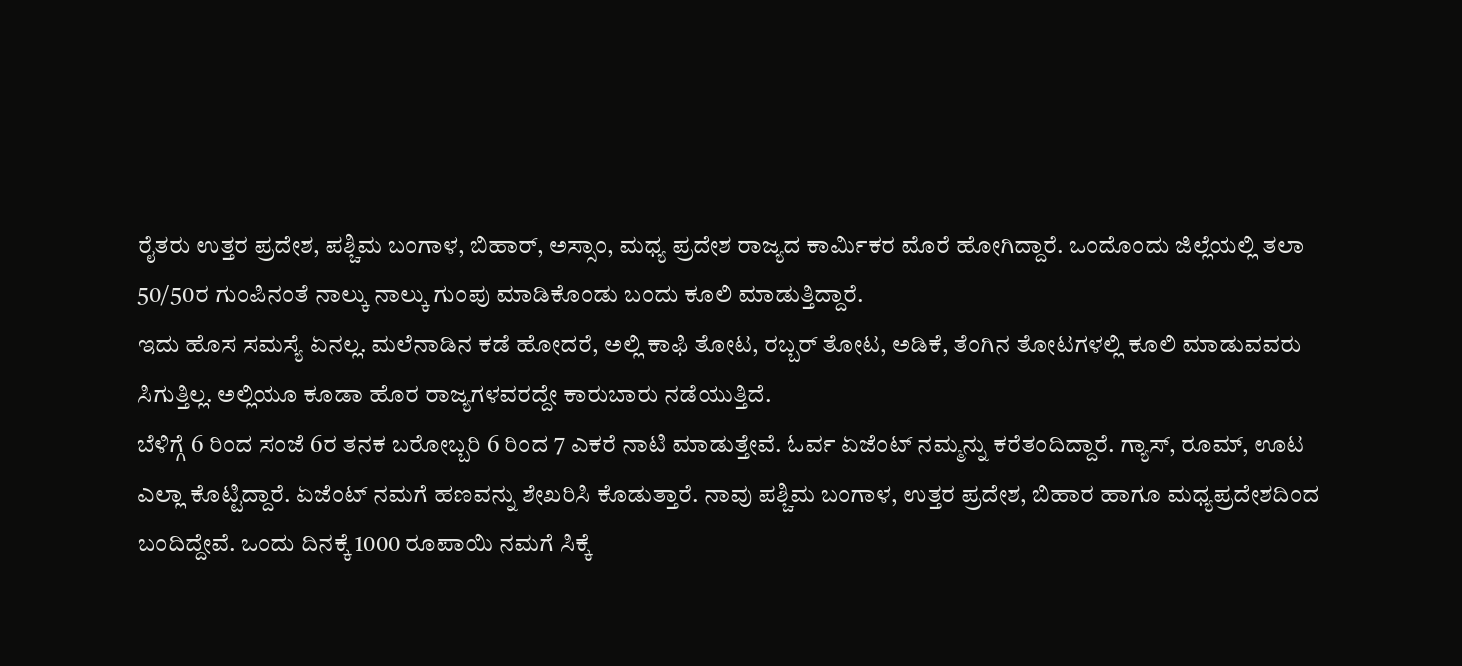ರೈತರು ಉತ್ತರ ಪ್ರದೇಶ, ಪಶ್ಚಿಮ ಬಂಗಾಳ, ಬಿಹಾರ್, ಅಸ್ಸಾಂ, ಮಧ್ಯ ಪ್ರದೇಶ ರಾಜ್ಯದ ಕಾರ್ಮಿಕರ ಮೊರೆ ಹೋಗಿದ್ದಾರೆ. ಒಂದೊಂದು ಜಿಲ್ಲೆಯಲ್ಲಿ ತಲಾ 50/50ರ ಗುಂಪಿನಂತೆ ನಾಲ್ಕು ನಾಲ್ಕು ಗುಂಪು ಮಾಡಿಕೊಂಡು ಬಂದು ಕೂಲಿ ಮಾಡುತ್ತಿದ್ದಾರೆ.
ಇದು ಹೊಸ ಸಮಸ್ಯೆ ಏನಲ್ಲ. ಮಲೆನಾಡಿನ ಕಡೆ ಹೋದರೆ, ಅಲ್ಲಿ ಕಾಫಿ ತೋಟ, ರಬ್ಬರ್ ತೋಟ, ಅಡಿಕೆ, ತೆಂಗಿನ ತೋಟಗಳಲ್ಲಿ ಕೂಲಿ ಮಾಡುವವರು ಸಿಗುತ್ತಿಲ್ಲ. ಅಲ್ಲಿಯೂ ಕೂಡಾ ಹೊರ ರಾಜ್ಯಗಳವರದ್ದೇ ಕಾರುಬಾರು ನಡೆಯುತ್ತಿದೆ.
ಬೆಳಿಗ್ಗೆ 6 ರಿಂದ ಸಂಜೆ 6ರ ತನಕ ಬರೋಬ್ಬರಿ 6 ರಿಂದ 7 ಎಕರೆ ನಾಟಿ ಮಾಡುತ್ತೇವೆ. ಓರ್ವ ಏಜೆಂಟ್ ನಮ್ಮನ್ನು ಕರೆತಂದಿದ್ದಾರೆ. ಗ್ಯಾಸ್, ರೂಮ್, ಊಟ ಎಲ್ಲಾ ಕೊಟ್ಟಿದ್ದಾರೆ. ಏಜೆಂಟ್ ನಮಗೆ ಹಣವನ್ನು ಶೇಖರಿಸಿ ಕೊಡುತ್ತಾರೆ. ನಾವು ಪಶ್ಚಿಮ ಬಂಗಾಳ, ಉತ್ತರ ಪ್ರದೇಶ, ಬಿಹಾರ ಹಾಗೂ ಮಧ್ಯಪ್ರದೇಶದಿಂದ ಬಂದಿದ್ದೇವೆ. ಒಂದು ದಿನಕ್ಕೆ 1000 ರೂಪಾಯಿ ನಮಗೆ ಸಿಕ್ಕೆ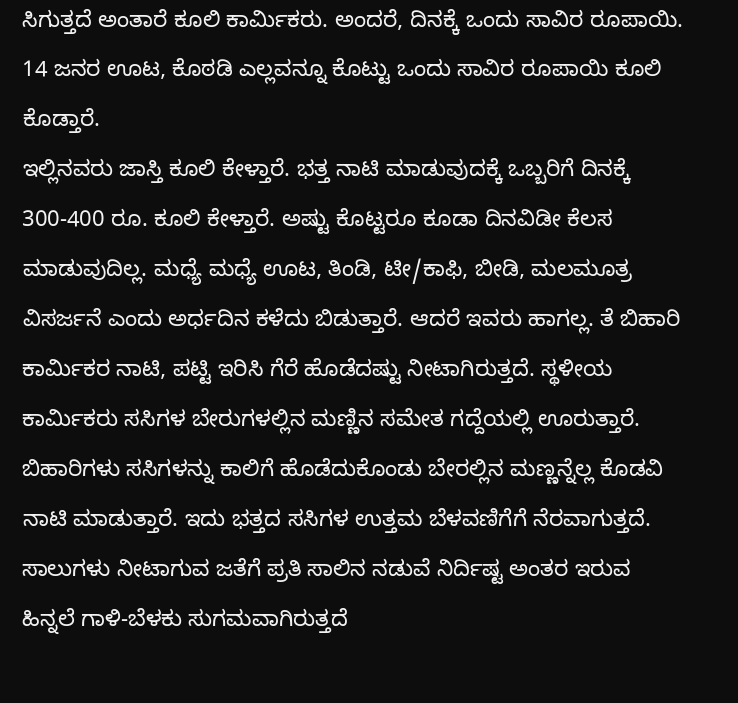ಸಿಗುತ್ತದೆ ಅಂತಾರೆ ಕೂಲಿ ಕಾರ್ಮಿಕರು. ಅಂದರೆ, ದಿನಕ್ಕೆ ಒಂದು ಸಾವಿರ ರೂಪಾಯಿ. 14 ಜನರ ಊಟ, ಕೊಠಡಿ ಎಲ್ಲವನ್ನೂ ಕೊಟ್ಟು ಒಂದು ಸಾವಿರ ರೂಪಾಯಿ ಕೂಲಿ ಕೊಡ್ತಾರೆ.
ಇಲ್ಲಿನವರು ಜಾಸ್ತಿ ಕೂಲಿ ಕೇಳ್ತಾರೆ. ಭತ್ತ ನಾಟಿ ಮಾಡುವುದಕ್ಕೆ ಒಬ್ಬರಿಗೆ ದಿನಕ್ಕೆ 300-400 ರೂ. ಕೂಲಿ ಕೇಳ್ತಾರೆ. ಅಷ್ಟು ಕೊಟ್ಟರೂ ಕೂಡಾ ದಿನವಿಡೀ ಕೆಲಸ ಮಾಡುವುದಿಲ್ಲ. ಮಧ್ಯೆ ಮಧ್ಯೆ ಊಟ, ತಿಂಡಿ, ಟೀ/ಕಾಫಿ, ಬೀಡಿ, ಮಲಮೂತ್ರ ವಿಸರ್ಜನೆ ಎಂದು ಅರ್ಧದಿನ ಕಳೆದು ಬಿಡುತ್ತಾರೆ. ಆದರೆ ಇವರು ಹಾಗಲ್ಲ. ತೆ ಬಿಹಾರಿ ಕಾರ್ಮಿಕರ ನಾಟಿ, ಪಟ್ಟಿ ಇರಿಸಿ ಗೆರೆ ಹೊಡೆದಷ್ಟು ನೀಟಾಗಿರುತ್ತದೆ. ಸ್ಥಳೀಯ ಕಾರ್ಮಿಕರು ಸಸಿಗಳ ಬೇರುಗಳಲ್ಲಿನ ಮಣ್ಣಿನ ಸಮೇತ ಗದ್ದೆಯಲ್ಲಿ ಊರುತ್ತಾರೆ. ಬಿಹಾರಿಗಳು ಸಸಿಗಳನ್ನು ಕಾಲಿಗೆ ಹೊಡೆದುಕೊಂಡು ಬೇರಲ್ಲಿನ ಮಣ್ಣನ್ನೆಲ್ಲ ಕೊಡವಿ ನಾಟಿ ಮಾಡುತ್ತಾರೆ. ಇದು ಭತ್ತದ ಸಸಿಗಳ ಉತ್ತಮ ಬೆಳವಣಿಗೆಗೆ ನೆರವಾಗುತ್ತದೆ. ಸಾಲುಗಳು ನೀಟಾಗುವ ಜತೆಗೆ ಪ್ರತಿ ಸಾಲಿನ ನಡುವೆ ನಿರ್ದಿಷ್ಟ ಅಂತರ ಇರುವ ಹಿನ್ನಲೆ ಗಾಳಿ-ಬೆಳಕು ಸುಗಮವಾಗಿರುತ್ತದೆ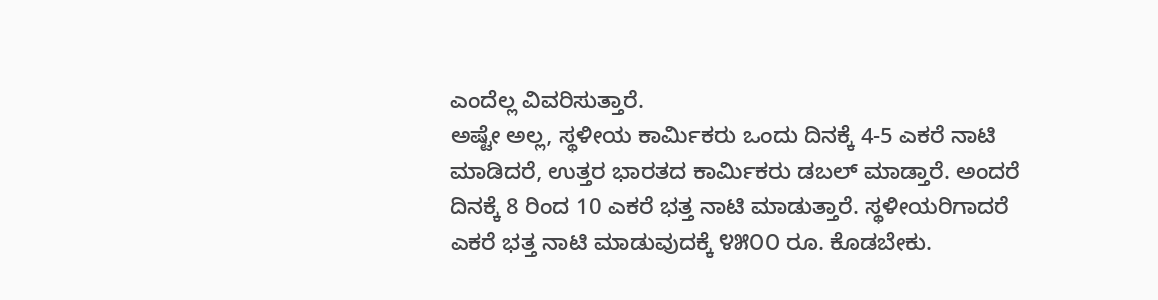ಎಂದೆಲ್ಲ ವಿವರಿಸುತ್ತಾರೆ.
ಅಷ್ಟೇ ಅಲ್ಲ, ಸ್ಥಳೀಯ ಕಾರ್ಮಿಕರು ಒಂದು ದಿನಕ್ಕೆ 4-5 ಎಕರೆ ನಾಟಿ ಮಾಡಿದರೆ, ಉತ್ತರ ಭಾರತದ ಕಾರ್ಮಿಕರು ಡಬಲ್ ಮಾಡ್ತಾರೆ. ಅಂದರೆ ದಿನಕ್ಕೆ 8 ರಿಂದ 10 ಎಕರೆ ಭತ್ತ ನಾಟಿ ಮಾಡುತ್ತಾರೆ. ಸ್ಥಳೀಯರಿಗಾದರೆ ಎಕರೆ ಭತ್ತ ನಾಟಿ ಮಾಡುವುದಕ್ಕೆ ೪೫೦೦ ರೂ. ಕೊಡಬೇಕು.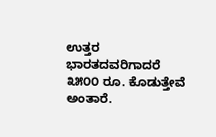ಉತ್ತರ ಭಾರತದವರಿಗಾದರೆ ೩೫೦೦ ರೂ. ಕೊಡುತ್ತೇವೆ ಅಂತಾರೆ.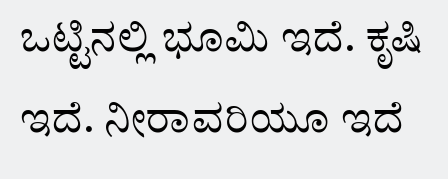ಒಟ್ಟಿನಲ್ಲಿ ಭೂಮಿ ಇದೆ. ಕೃಷಿ ಇದೆ. ನೀರಾವರಿಯೂ ಇದೆ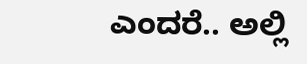ಎಂದರೆ.. ಅಲ್ಲಿ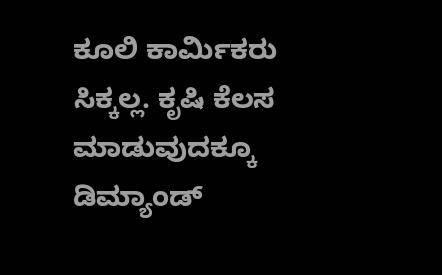ಕೂಲಿ ಕಾರ್ಮಿಕರು ಸಿಕ್ಕಲ್ಲ. ಕೃಷಿ ಕೆಲಸ ಮಾಡುವುದಕ್ಕೂ ಡಿಮ್ಯಾಂಡ್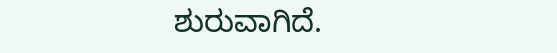ಶುರುವಾಗಿದೆ.